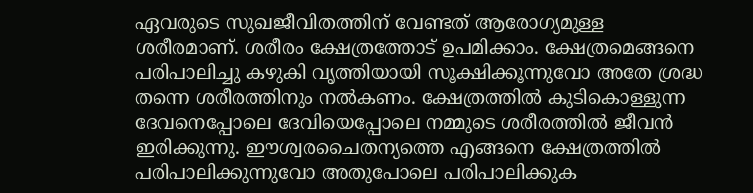ഏവരുടെ സുഖജീവിതത്തിന് വേണ്ടത് ആരോഗ്യമുള്ള ശരീരമാണ്. ശരീരം ക്ഷേത്രത്തോട് ഉപമിക്കാം. ക്ഷേത്രമെങ്ങനെ പരിപാലിച്ചു കഴുകി വൃത്തിയായി സൂക്ഷിക്കൂന്നുവോ അതേ ശ്രദ്ധ തന്നെ ശരീരത്തിനും നൽകണം. ക്ഷേത്രത്തിൽ കുടികൊള്ളുന്ന ദേവനെപ്പോലെ ദേവിയെപ്പോലെ നമ്മുടെ ശരീരത്തിൽ ജീവൻ ഇരിക്കുന്നു. ഈശ്വരചൈതന്യത്തെ എങ്ങനെ ക്ഷേത്രത്തിൽ പരിപാലിക്കുന്നുവോ അതുപോലെ പരിപാലിക്കുക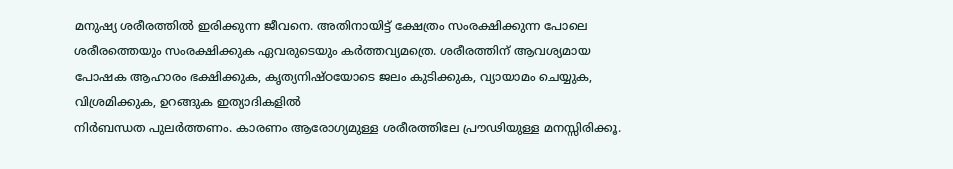മനുഷ്യ ശരീരത്തിൽ ഇരിക്കുന്ന ജീവനെ. അതിനായിട്ട് ക്ഷേത്രം സംരക്ഷിക്കുന്ന പോലെ ശരീരത്തെയും സംരക്ഷിക്കുക ഏവരുടെയും കർത്തവ്യമത്രെ. ശരീരത്തിന് ആവശ്യമായ പോഷക ആഹാരം ഭക്ഷിക്കുക, കൃത്യനിഷ്ഠയോടെ ജലം കുടിക്കുക, വ്യായാമം ചെയ്യുക, വിശ്രമിക്കുക, ഉറങ്ങുക ഇത്യാദികളിൽ
നിർബന്ധത പുലർത്തണം. കാരണം ആരോഗ്യമുള്ള ശരീരത്തിലേ പ്രൗഢിയുള്ള മനസ്സിരിക്കൂ.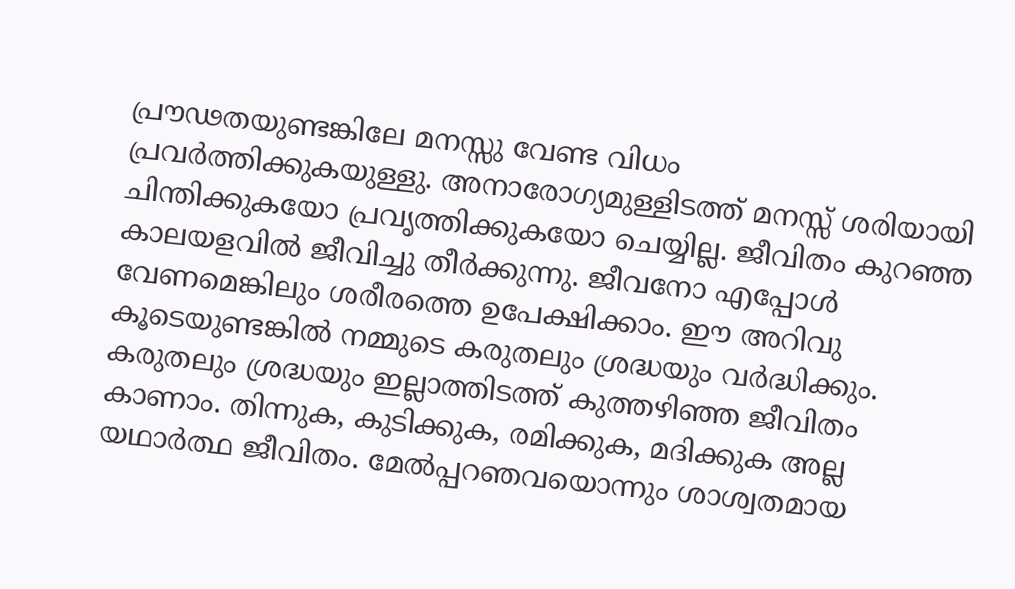പ്രൗഢതയുണ്ടങ്കിലേ മനസ്സു വേണ്ട വിധം പ്രവർത്തിക്കുകയുള്ളു. അനാരോഗ്യമുള്ളിടത്ത് മനസ്സ് ശരിയായി ചിന്തിക്കുകയോ പ്രവൃത്തിക്കുകയോ ചെയ്യില്ല. ജീവിതം കുറഞ്ഞ കാലയളവിൽ ജീവിച്ചു തീർക്കുന്നു. ജീവനോ എപ്പോൾ വേണമെങ്കിലും ശരീരത്തെ ഉപേക്ഷിക്കാം. ഈ അറിവു കൂടെയുണ്ടങ്കിൽ നമ്മുടെ കരുതലും ശ്രദ്ധയും വർദ്ധിക്കും. കരുതലും ശ്രദ്ധയും ഇല്ലാത്തിടത്ത് കുത്തഴിഞ്ഞ ജീവിതം കാണാം. തിന്നുക, കുടിക്കുക, രമിക്കുക, മദിക്കുക അല്ല യഥാർത്ഥ ജീവിതം. മേൽപ്പറഞവയൊന്നും ശാശ്വതമായ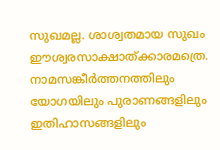സുഖമല്ല. ശാശ്വതമായ സുഖം ഈശ്വരസാക്ഷാത്ക്കാരമത്രെ. നാമസങ്കീർത്തനത്തിലും യോഗയിലും പുരാണങ്ങളിലും ഇതിഹാസങ്ങളിലും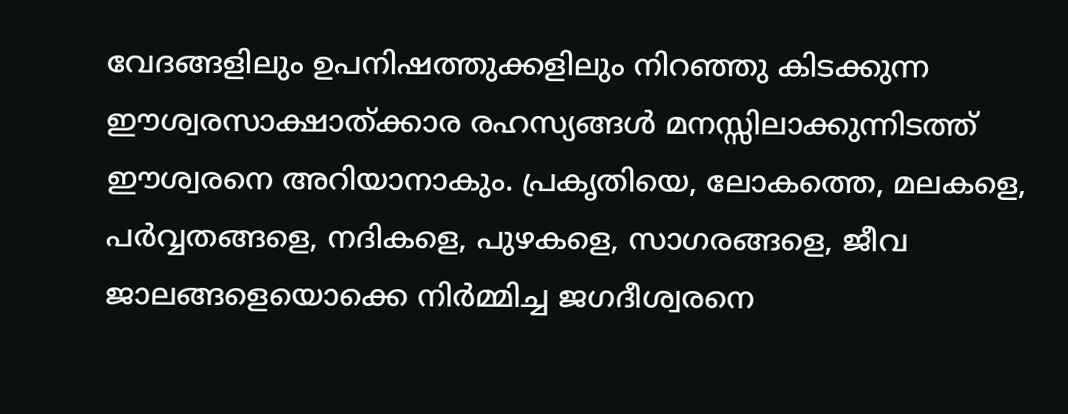വേദങ്ങളിലും ഉപനിഷത്തുക്കളിലും നിറഞ്ഞു കിടക്കുന്ന ഈശ്വരസാക്ഷാത്ക്കാര രഹസ്യങ്ങൾ മനസ്സിലാക്കുന്നിടത്ത് ഈശ്വരനെ അറിയാനാകും. പ്രകൃതിയെ, ലോകത്തെ, മലകളെ, പർവ്വതങ്ങളെ, നദികളെ, പുഴകളെ, സാഗരങ്ങളെ, ജീവ ജാലങ്ങളെയൊക്കെ നിർമ്മിച്ച ജഗദീശ്വരനെ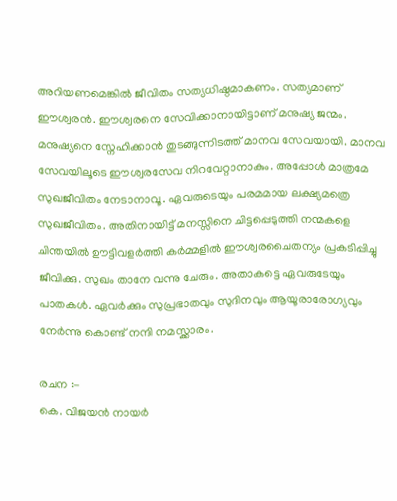അറിയണമെങ്കിൽ ജീവിതം സത്യധിഷ്ഠമാകണം. സത്യമാണ് ഈശ്വരൻ. ഈശ്വരനെ സേവിക്കാനായിട്ടാണ് മനുഷ്യ ജന്മം. മനുഷ്യനെ സ്നേഹിക്കാൻ തുടങ്ങുന്നിടത്ത് മാനവ സേവയായി. മാനവ സേവയിലൂടെ ഈശ്വരസേവ നിറവേറ്റാനാകും. അപ്പോൾ മാത്രമേ സുഖജീവിതം നേടാനാവൂ. ഏവരുടെയും പരമമായ ലക്ഷ്യമത്രെ സുഖജീവിതം. അതിനായിട്ട് മനസ്സിനെ ചിട്ടപ്പെടുത്തി നന്മകളെ ചിന്തയിൽ ഊട്ടിവളർത്തി കർമ്മളിൽ ഈശ്വരചൈതന്യം പ്രകടിപ്പിച്ചു ജീവിക്കു. സുഖം താനേ വന്നു ചേരും. അതാകട്ടെ ഏവരുടേയും പാതകൾ. ഏവർക്കും സുപ്രഭാതവും സുദിനവും ആയൂരാരോഗ്യവും നേർന്നു കൊണ്ട് നന്ദി നമസ്ക്കാരം.

രചന :-
കെ. വിജയൻ നായർ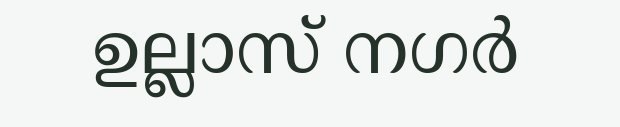ഉല്ലാസ് നഗർ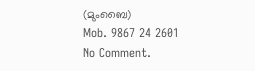(മുംബൈ)
Mob. 9867 24 2601
No Comment.